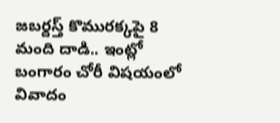జబర్దస్త్‌ కొమురక్కపై 8 మంది దాడి.. ఇంట్లో బంగారం చోరీ విషయంలో వివాదం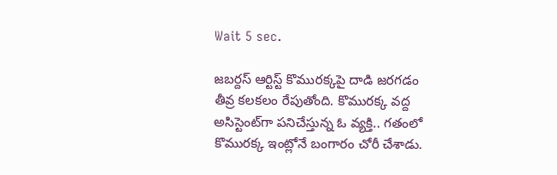Wait 5 sec.

జబర్దస్ ఆర్టిస్ట్‌ కొమురక్కపై దాడి జరగడం తీవ్ర కలకలం రేపుతోంది. కొమురక్క వద్ద అసిస్టెంట్‌గా పనిచేస్తున్న ఓ వ్యక్తి.. గతంలో కొమురక్క ఇంట్లోనే బంగారం చోరీ చేశాడు.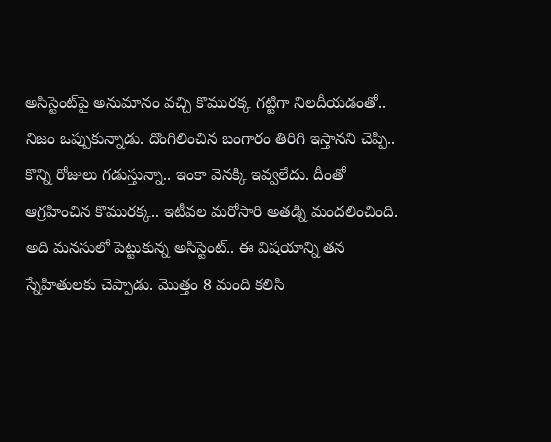అసిస్టెంట్‌పై అనుమానం వచ్చి కొమురక్క గట్టిగా నిలదీయడంతో.. నిజం ఒప్పుకున్నాడు. దొంగిలించిన బంగారం తిరిగి ఇస్తానని చెప్పి.. కొన్ని రోజులు గడుస్తున్నా.. ఇంకా వెనక్కి ఇవ్వలేదు. దీంతో ఆగ్రహించిన కొమురక్క.. ఇటీవల మరోసారి అతడ్ని మందలించింది. అది మనసులో పెట్టుకున్న అసిస్టెంట్.. ఈ విషయాన్ని తన స్నేహితులకు చెప్పాడు. మొత్తం 8 మంది కలిసి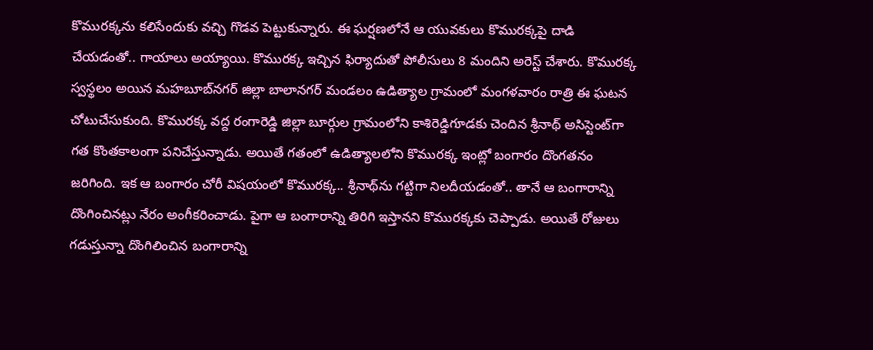కొమురక్కను కలిసేందుకు వచ్చి గొడవ పెట్టుకున్నారు. ఈ ఘర్షణలోనే ఆ యువకులు కొమురక్కపై దాడి చేయడంతో.. గాయాలు అయ్యాయి. కొమురక్క ఇచ్చిన ఫిర్యాదుతో పోలీసులు 8 మందిని అరెస్ట్ చేశారు. కొమురక్క స్వస్థలం అయిన మహబూబ్‌నగర్‌ జిల్లా బాలానగర్‌ మండలం ఉడిత్యాల గ్రామంలో మంగళవారం రాత్రి ఈ ఘటన చోటుచేసుకుంది. కొమురక్క వద్ద రంగారెడ్డి జిల్లా బూర్గుల గ్రామంలోని కాశిరెడ్డిగూడకు చెందిన శ్రీనాథ్‌ అసిస్టెంట్‌‌గా గత కొంతకాలంగా పనిచేస్తున్నాడు. అయితే గతంలో ఉడిత్యాలలోని కొమురక్క ఇంట్లో బంగారం దొంగతనం జరిగింది. ఇక ఆ బంగారం చోరీ విషయంలో కొమురక్క.. శ్రీనాథ్‌ను గట్టిగా నిలదీయడంతో.. తానే ఆ బంగారాన్ని దొంగించినట్లు నేరం అంగీకరించాడు. పైగా ఆ బంగారాన్ని తిరిగి ఇస్తానని కొమురక్కకు చెప్పాడు. అయితే రోజులు గడుస్తున్నా దొంగిలించిన బంగారాన్ని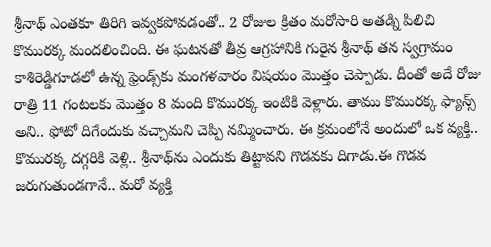శ్రీనాథ్ ఎంతకూ తిరిగి ఇవ్వకపోవడంతో.. 2 రోజుల క్రితం మరోసారి అతడ్ని పిలిచి కొమురక్క మందలించింది. ఈ ఘటనతో తీవ్ర ఆగ్రహానికి గురైన శ్రీనాథ్‌ తన స్వగ్రామం కాశిరెడ్డిగూడలో ఉన్న ఫ్రెండ్స్‌కు మంగళవారం విషయం మొత్తం చెప్పాడు. దీంతో అదే రోజు రాత్రి 11 గంటలకు మొత్తం 8 మంది కొమురక్క ఇంటికి వెళ్లారు. తాము కొమురక్క ఫ్యాన్స్ అని.. ఫోటో దిగేందుకు వచ్చామని చెప్పి నమ్మించారు. ఈ క్రమంలోనే అందులో ఒక వ్యక్తి.. కొమురక్క దగ్గరికి వెళ్లి.. శ్రీనాథ్‌ను ఎందుకు తిట్టావని గొడవకు దిగాడు.ఈ గొడవ జరుగుతుండగానే.. మరో వ్యక్తి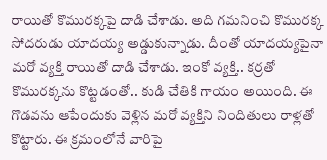రాయితో కొమురక్కపై దాడి చేశాడు. అది గమనించి కొమురక్క సోదరుడు యాదయ్య అడ్డుకున్నాడు. దీంతో యాదయ్యపైనా మరో వ్యక్తి రాయితో దాడి చేశాడు. ఇంకో వ్యక్తి.. కర్రతో కొమురక్కను కొట్టడంతో.. కుడి చేతికి గాయం అయింది. ఈ గొడవను ఆపేందుకు వెళ్లిన మరో వ్యక్తిని నిందితులు రాళ్లతో కొట్టారు. ఈ క్రమంలోనే వారిపై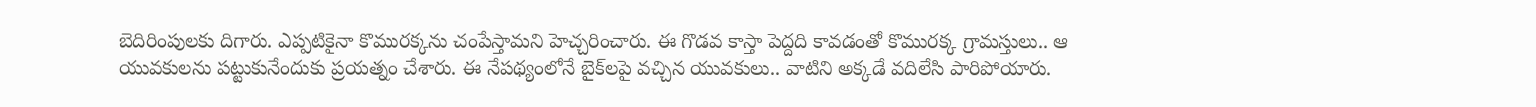బెదిరింపులకు దిగారు. ఎప్పటికైనా కొమురక్కను చంపేస్తామని హెచ్చరించారు. ఈ గొడవ కాస్తా పెద్దది కావడంతో కొమురక్క గ్రామస్తులు.. ఆ యువకులను పట్టుకునేందుకు ప్రయత్నం చేశారు. ఈ నేపథ్యంలోనే బైక్‌లపై వచ్చిన యువకులు.. వాటిని అక్కడే వదిలేసి పారిపోయారు.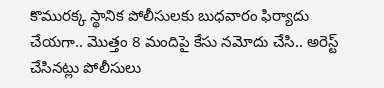కొమురక్క స్థానిక పోలీసులకు బుధవారం ఫిర్యాదు చేయగా.. మొత్తం 8 మందిపై కేసు నమోదు చేసి.. అరెస్ట్ చేసినట్లు పోలీసులు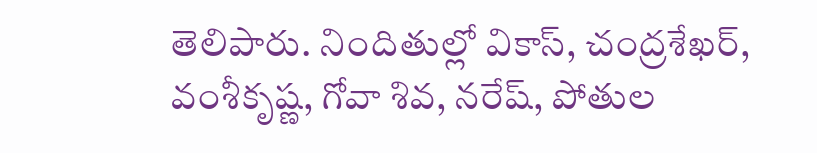తెలిపారు. నిందితుల్లో వికాస్, చంద్రశేఖర్, వంశీకృష్ణ, గోవా శివ, నరేష్, పోతుల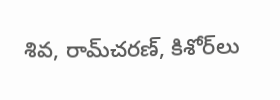శివ, రామ్‌చరణ్, కిశోర్‌‌లు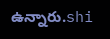ఉన్నారు.shi